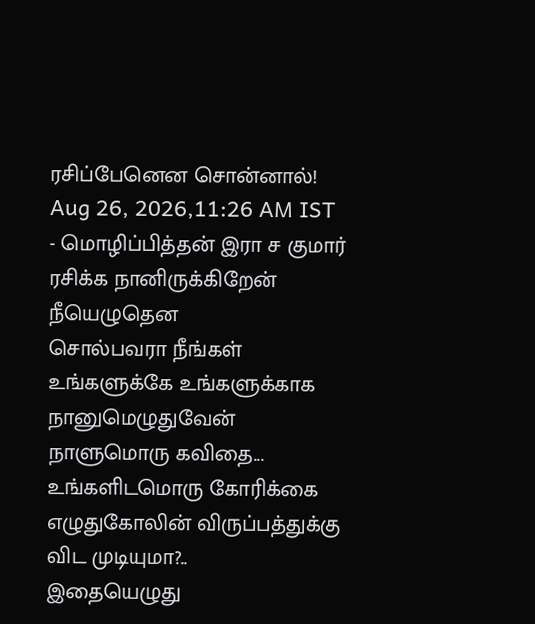ரசிப்பேனென சொன்னால்!
Aug 26, 2026,11:26 AM IST
- மொழிப்பித்தன் இரா ச குமார்
ரசிக்க நானிருக்கிறேன்
நீயெழுதென
சொல்பவரா நீங்கள்
உங்களுக்கே உங்களுக்காக
நானுமெழுதுவேன்
நாளுமொரு கவிதை...
உங்களிடமொரு கோரிக்கை
எழுதுகோலின் விருப்பத்துக்கு
விட முடியுமா?..
இதையெழுது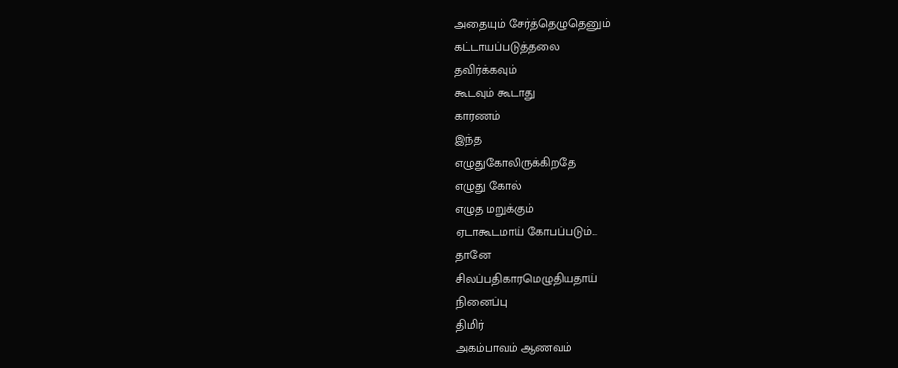அதையும் சேர்த்தெழுதெனும்
கட்டாயப்படுத்தலை
தவிர்க்கவும்
கூடவும் கூடாது
காரணம்
இந்த
எழுதுகோலிருக்கிறதே
எழுது கோல்
எழுத மறுக்கும்
ஏடாகூடமாய் கோபப்படும்...
தானே
சிலப்பதிகாரமெழுதியதாய்
நினைப்பு
திமிர்
அகம்பாவம் ஆணவம்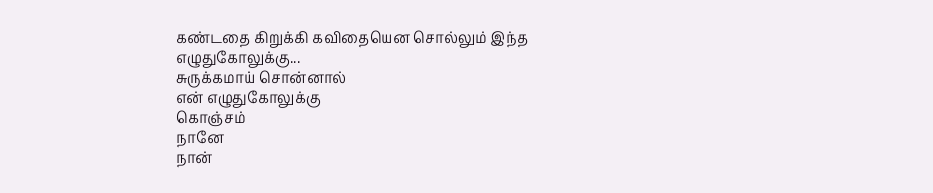கண்டதை கிறுக்கி கவிதையென சொல்லும் இந்த
எழுதுகோலுக்கு...
சுருக்கமாய் சொன்னால்
என் எழுதுகோலுக்கு
கொஞ்சம்
நானே
நான்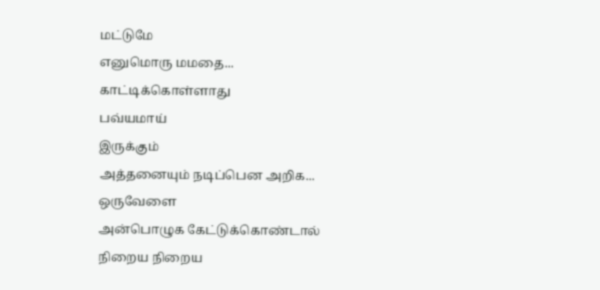மட்டுமே
எனுமொரு மமதை...
காட்டிக்கொள்ளாது
பவ்யமாய்
இருக்கும்
அத்தனையும் நடிப்பென அறிக...
ஒருவேளை
அன்பொழுக கேட்டுக்கொண்டால்
நிறைய நிறைய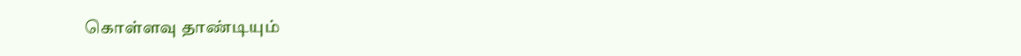கொள்ளவு தாண்டியும்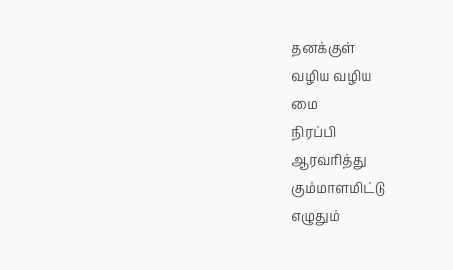தனக்குள்
வழிய வழிய
மை
நிரப்பி
ஆரவரித்து
கும்மாளமிட்டு
எழுதும்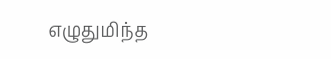எழுதுமிந்த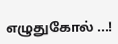எழுதுகோல் ...!